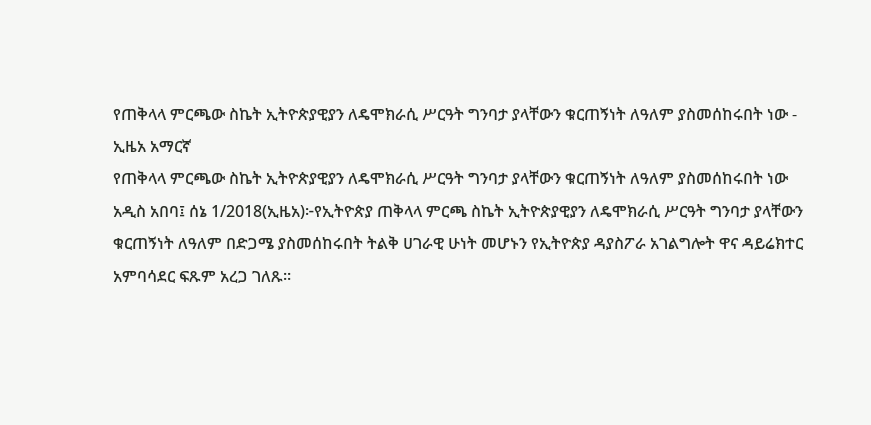የጠቅላላ ምርጫው ስኬት ኢትዮጵያዊያን ለዴሞክራሲ ሥርዓት ግንባታ ያላቸውን ቁርጠኝነት ለዓለም ያስመሰከሩበት ነው - ኢዜአ አማርኛ
የጠቅላላ ምርጫው ስኬት ኢትዮጵያዊያን ለዴሞክራሲ ሥርዓት ግንባታ ያላቸውን ቁርጠኝነት ለዓለም ያስመሰከሩበት ነው
አዲስ አበባ፤ ሰኔ 1/2018(ኢዜአ)፦የኢትዮጵያ ጠቅላላ ምርጫ ስኬት ኢትዮጵያዊያን ለዴሞክራሲ ሥርዓት ግንባታ ያላቸውን ቁርጠኝነት ለዓለም በድጋሜ ያስመሰከሩበት ትልቅ ሀገራዊ ሁነት መሆኑን የኢትዮጵያ ዳያስፖራ አገልግሎት ዋና ዳይሬክተር አምባሳደር ፍጹም አረጋ ገለጹ።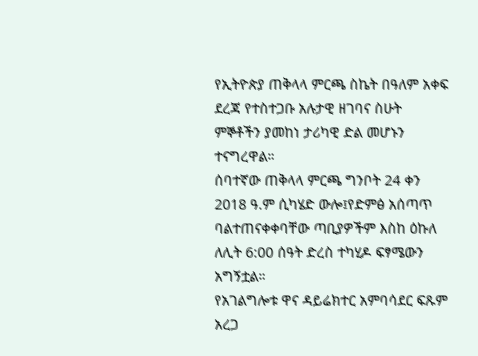የኢትዮጵያ ጠቅላላ ምርጫ ስኬት በዓለም አቀፍ ደረጃ የተስተጋቡ አሉታዊ ዘገባና ስሁት ምኞቶችን ያመከነ ታሪካዊ ድል መሆኑን ተናግረዋል።
ሰባተኛው ጠቅላላ ምርጫ ግንቦት 24 ቀን 2018 ዓ.ም ሲካሄድ ውሎ፤የድምፅ አሰጣጥ ባልተጠናቀቀባቸው ጣቢያዎችም እስከ ዕኩለ ለሊት 6:00 ሰዓት ድረስ ተካሂዶ ፍፃሜውን አግኝቷል።
የአገልግሎቱ ዋና ዳይሬክተር አምባሳደር ፍጹም አረጋ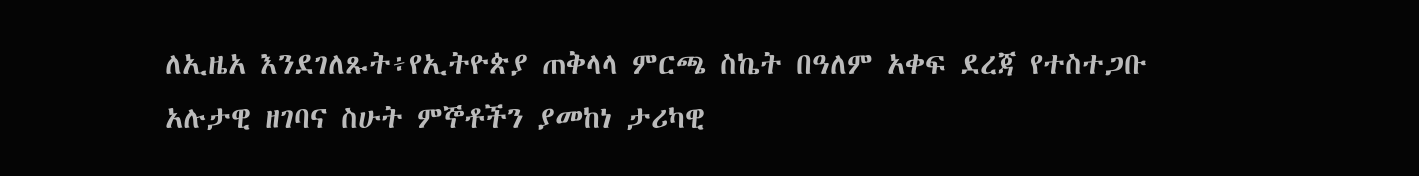ለኢዜአ እንደገለጹት፥የኢትዮጵያ ጠቅላላ ምርጫ ስኬት በዓለም አቀፍ ደረጃ የተስተጋቡ አሉታዊ ዘገባና ስሁት ምኞቶችን ያመከነ ታሪካዊ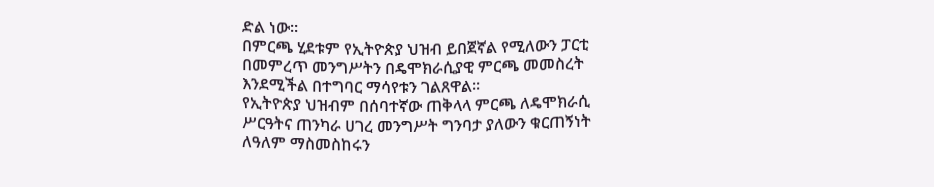ድል ነው።
በምርጫ ሂደቱም የኢትዮጵያ ህዝብ ይበጀኛል የሚለውን ፓርቲ በመምረጥ መንግሥትን በዴሞክራሲያዊ ምርጫ መመስረት እንደሚችል በተግባር ማሳየቱን ገልጸዋል።
የኢትዮጵያ ህዝብም በሰባተኛው ጠቅላላ ምርጫ ለዴሞክራሲ ሥርዓትና ጠንካራ ሀገረ መንግሥት ግንባታ ያለውን ቁርጠኝነት ለዓለም ማስመስከሩን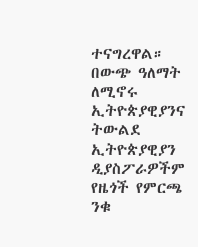ተናግረዋል።
በውጭ ዓለማት ለሚኖሩ ኢትዮጵያዊያንና ትውልደ ኢትዮጵያዊያን ዲያስፖራዎችም የዜጎች የምርጫ ንቁ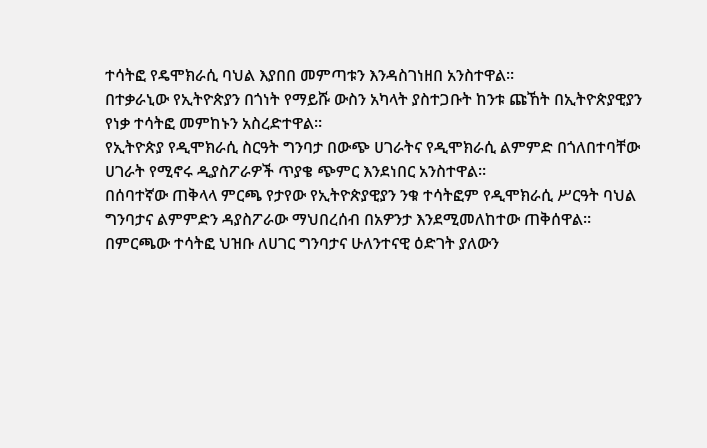ተሳትፎ የዴሞክራሲ ባህል እያበበ መምጣቱን እንዳስገነዘበ አንስተዋል።
በተቃራኒው የኢትዮጵያን በጎነት የማይሹ ውስን አካላት ያስተጋቡት ከንቱ ጩኸት በኢትዮጵያዊያን የነቃ ተሳትፎ መምከኑን አስረድተዋል።
የኢትዮጵያ የዲሞክራሲ ስርዓት ግንባታ በውጭ ሀገራትና የዲሞክራሲ ልምምድ በጎለበተባቸው ሀገራት የሚኖሩ ዲያስፖራዎች ጥያቄ ጭምር እንደነበር አንስተዋል።
በሰባተኛው ጠቅላላ ምርጫ የታየው የኢትዮጵያዊያን ንቁ ተሳትፎም የዲሞክራሲ ሥርዓት ባህል ግንባታና ልምምድን ዳያስፖራው ማህበረሰብ በአዎንታ እንደሚመለከተው ጠቅሰዋል።
በምርጫው ተሳትፎ ህዝቡ ለሀገር ግንባታና ሁለንተናዊ ዕድገት ያለውን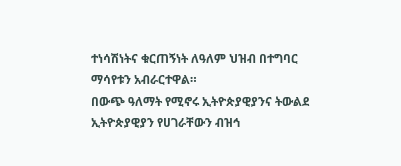ተነሳሽነትና ቁርጠኝነት ለዓለም ህዝብ በተግባር ማሳየቱን አብራርተዋል።
በውጭ ዓለማት የሚኖሩ ኢትዮጵያዊያንና ትውልደ ኢትዮጵያዊያን የሀገራቸውን ብዝኅ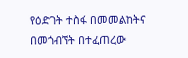የዕድገት ተስፋ በመመልከትና በመጎብኘት በተፈጠረው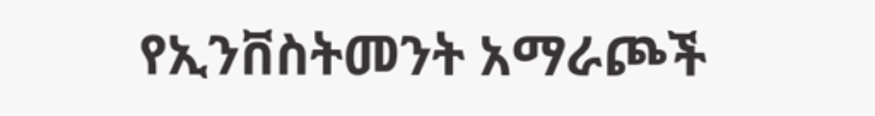የኢንቨስትመንት አማራጮች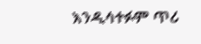እንዲሳተፉም ጥሪ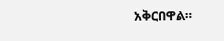አቅርበዋል።